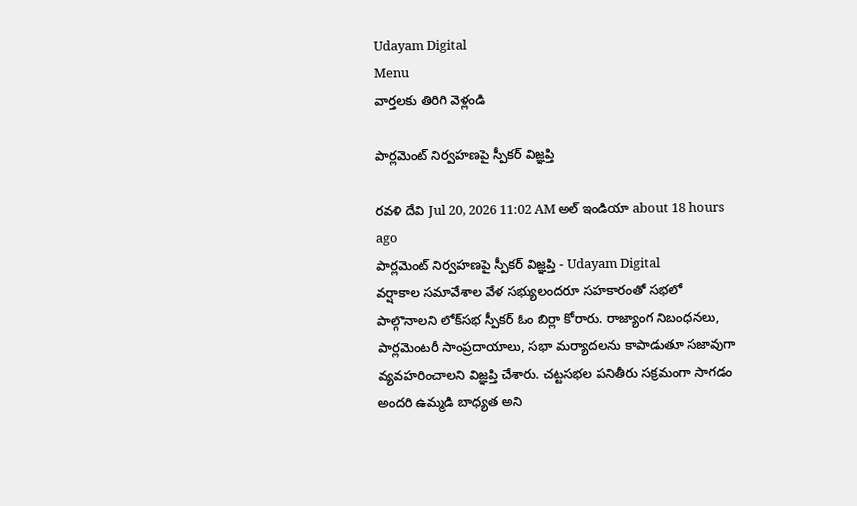Udayam Digital
Menu
వార్తలకు తిరిగి వెళ్లండి

పార్లమెంట్ నిర్వహణపై స్పీకర్ విజ్ఞప్తి

రవళి దేవి Jul 20, 2026 11:02 AM అల్ ఇండియా about 18 hours ago
పార్లమెంట్ నిర్వహణపై స్పీకర్ విజ్ఞప్తి - Udayam Digital
వర్షాకాల సమావేశాల వేళ సభ్యులందరూ సహకారంతో సభలో పాల్గొనాలని లోక్‌సభ స్పీకర్ ఓం బిర్లా కోరారు. రాజ్యాంగ నిబంధనలు, పార్లమెంటరీ సాంప్రదాయాలు, సభా మర్యాదలను కాపాడుతూ సజావుగా వ్యవహరించాలని విజ్ఞప్తి చేశారు. చట్టసభల పనితీరు సక్రమంగా సాగడం అందరి ఉమ్మడి బాధ్యత అని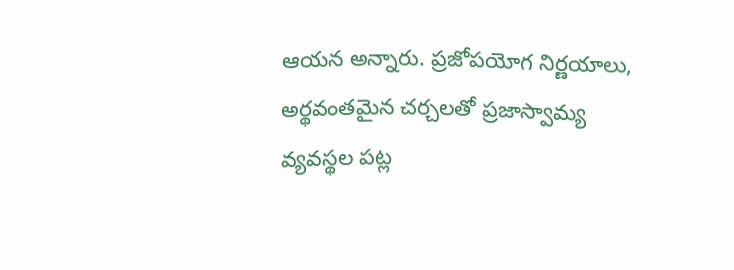ఆయన అన్నారు. ప్రజోపయోగ నిర్ణయాలు, అర్థవంతమైన చర్చలతో ప్రజాస్వామ్య వ్యవస్థల పట్ల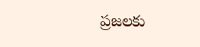ప్రజలకు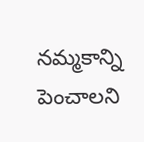నమ్మకాన్ని పెంచాలని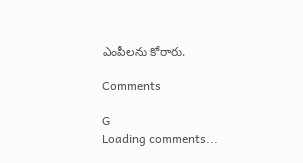ఎంపీలను కోరారు.

Comments

G
Loading comments...